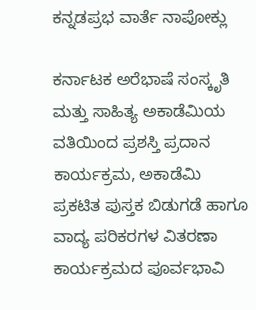ಕನ್ನಡಪ್ರಭ ವಾರ್ತೆ ನಾಪೋಕ್ಲು

ಕರ್ನಾಟಕ ಅರೆಭಾಷೆ ಸಂಸ್ಕೃತಿ ಮತ್ತು ಸಾಹಿತ್ಯ ಅಕಾಡೆಮಿಯ ವತಿಯಿಂದ ಪ್ರಶಸ್ತಿ ಪ್ರದಾನ ಕಾರ್ಯಕ್ರಮ, ಅಕಾಡೆಮಿ‌ ಪ್ರಕಟಿತ‌ ಪುಸ್ತಕ ಬಿಡುಗಡೆ ಹಾಗೂ‌ ವಾದ್ಯ ಪರಿಕರಗಳ ವಿತರಣಾ ಕಾರ್ಯಕ್ರಮದ ಪೂರ್ವಭಾವಿ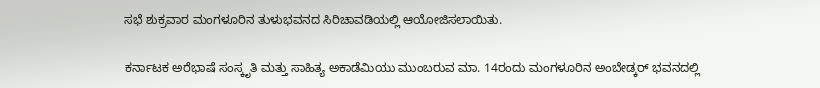ಸಭೆ ಶುಕ್ರವಾರ ಮಂಗಳೂರಿನ ತುಳುಭವನದ ಸಿರಿಚಾವಡಿಯಲ್ಲಿ‌ ಆಯೋಜಿಸಲಾಯಿತು.

ಕರ್ನಾಟಕ ಅರೆಭಾಷೆ ಸಂಸ್ಕೃತಿ ಮತ್ತು ಸಾಹಿತ್ಯ ಅಕಾಡೆಮಿಯು ಮುಂಬರುವ ಮಾ. 14ರಂದು‌ ಮಂಗಳೂರಿನ ಅಂಬೇಡ್ಕರ್ ಭವನದಲ್ಲಿ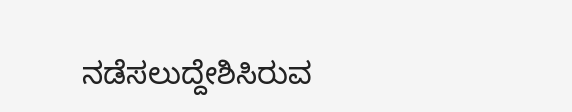ನಡೆಸಲುದ್ದೇಶಿಸಿರುವ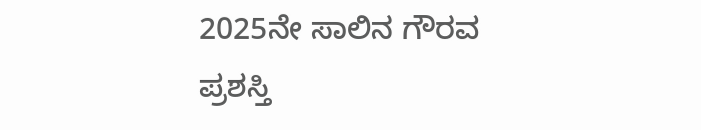2025ನೇ ಸಾಲಿನ‌ ಗೌರವ ಪ್ರಶಸ್ತಿ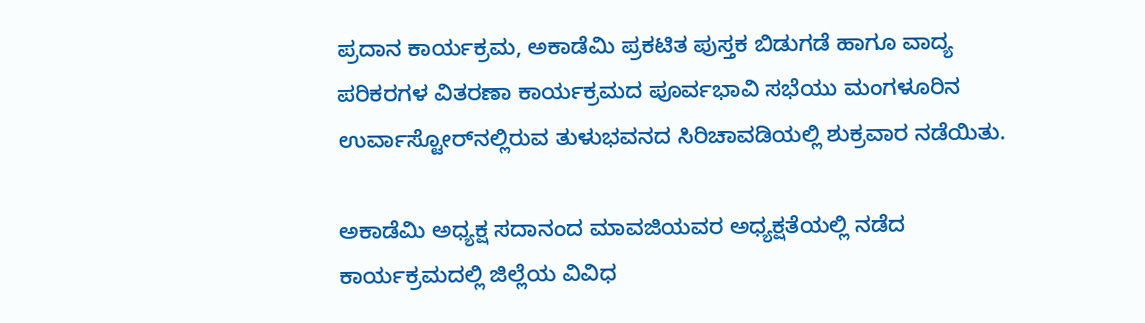ಪ್ರದಾನ ಕಾರ್ಯಕ್ರಮ, ಅಕಾಡೆಮಿ‌ ಪ್ರಕಟಿತ‌ ಪುಸ್ತಕ ಬಿಡುಗಡೆ ಹಾಗೂ‌ ವಾದ್ಯ ಪರಿಕರಗಳ ವಿತರಣಾ ಕಾರ್ಯಕ್ರಮದ ಪೂರ್ವಭಾವಿ ಸಭೆಯು‌ ಮಂಗಳೂರಿನ ಉರ್ವಾಸ್ಟೋರ್‌ನಲ್ಲಿರುವ‌ ತುಳುಭವನದ ಸಿರಿಚಾವಡಿಯಲ್ಲಿ ‌ಶುಕ್ರವಾರ‌ ನಡೆಯಿತು.

ಅಕಾಡೆಮಿ ಅಧ್ಯಕ್ಷ ಸದಾನಂದ‌ ಮಾವಜಿಯವರ ಅಧ್ಯಕ್ಷತೆಯಲ್ಲಿ‌ ನಡೆದ ಕಾರ್ಯಕ್ರಮದಲ್ಲಿ ಜಿಲ್ಲೆಯ ವಿವಿಧ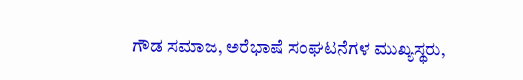ಗೌಡ ಸಮಾಜ, ಅರೆಭಾಷೆ ಸಂಘಟನೆಗಳ ಮುಖ್ಯಸ್ಥರು,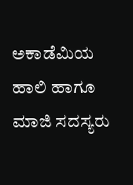ಅಕಾಡೆಮಿಯ ಹಾಲಿ‌ ಹಾಗೂ‌ ಮಾಜಿ‌ ಸದಸ್ಯರು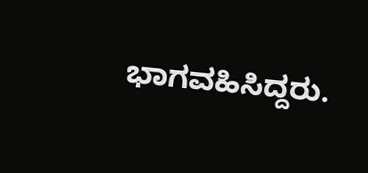ಭಾಗವಹಿಸಿದ್ದರು.